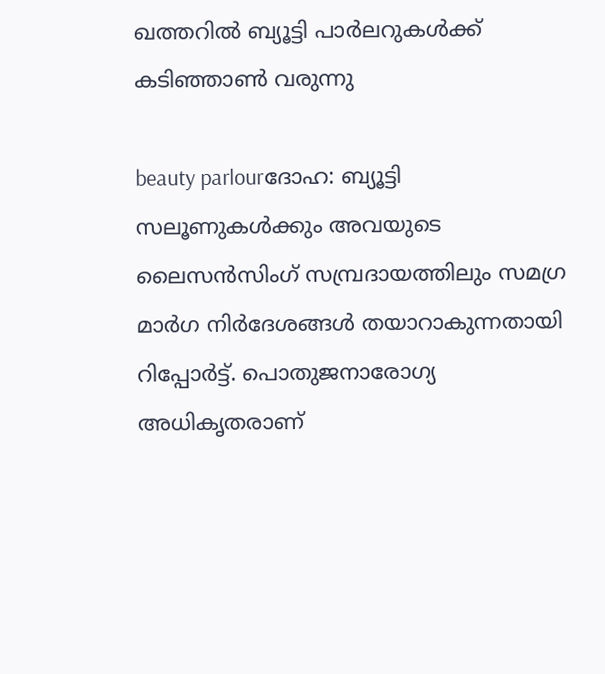ഖത്തറില്‍ ബ്യൂട്ടി പാര്‍ലറുകള്‍ക്ക് കടിഞ്ഞാണ്‍ വരുന്നു

beauty parlourദോഹ: ബ്യൂട്ടി സലൂണുകള്‍ക്കും അവയുടെ ലൈസന്‍സിംഗ് സമ്പ്രദായത്തിലും സമഗ്ര മാര്‍ഗ നിര്‍ദേശങ്ങള്‍ തയാറാകുന്നതായി റിപ്പോര്‍ട്ട്. പൊതുജനാരോഗ്യ അധികൃതരാണ്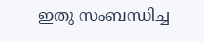ഇതു സംബന്ധിച്ച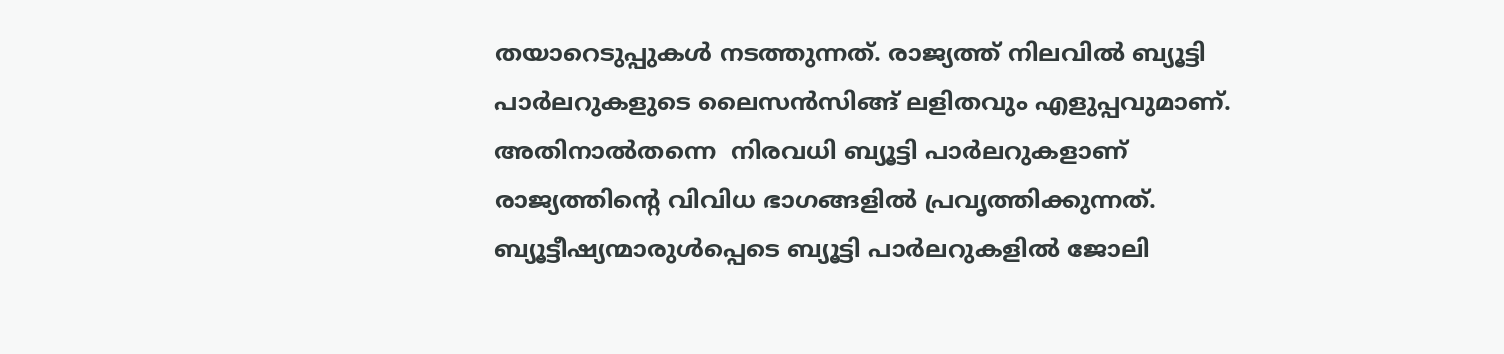തയാറെടുപ്പുകള്‍ നടത്തുന്നത്. രാജ്യത്ത് നിലവില്‍ ബ്യൂട്ടി പാര്‍ലറുകളുടെ ലൈസന്‍സിങ്ങ് ലളിതവും എളുപ്പവുമാണ്.
അതിനാല്‍തന്നെ  നിരവധി ബ്യൂട്ടി പാര്‍ലറുകളാണ് രാജ്യത്തിന്റെ വിവിധ ഭാഗങ്ങളില്‍ പ്രവൃത്തിക്കുന്നത്. ബ്യൂട്ടീഷ്യന്മാരുള്‍പ്പെടെ ബ്യൂട്ടി പാര്‍ലറുകളില്‍ ജോലി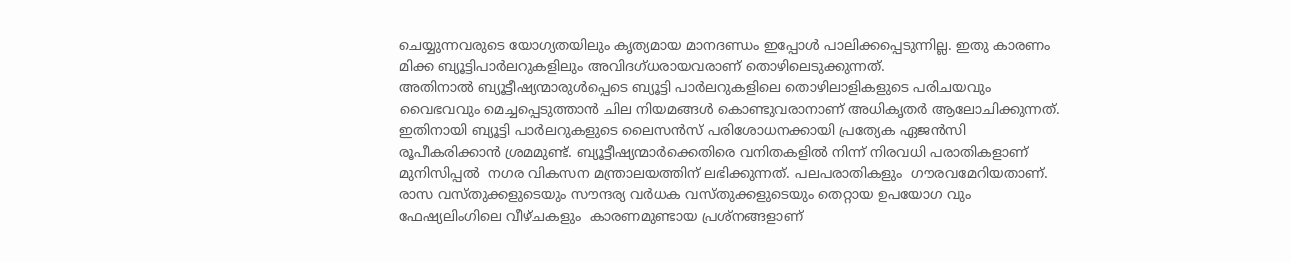ചെയ്യുന്നവരുടെ യോഗ്യതയിലും കൃത്യമായ മാനദണ്ഡം ഇപ്പോള്‍ പാലിക്കപ്പെടുന്നില്ല. ഇതു കാരണം മിക്ക ബ്യൂട്ടിപാര്‍ലറുകളിലും അവിദഗ്ധരായവരാണ് തൊഴിലെടുക്കുന്നത്.
അതിനാല്‍ ബ്യൂട്ടീഷ്യന്മാരുള്‍പ്പെടെ ബ്യൂട്ടി പാര്‍ലറുകളിലെ തൊഴിലാളികളുടെ പരിചയവും വൈഭവവും മെച്ചപ്പെടുത്താന്‍ ചില നിയമങ്ങള്‍ കൊണ്ടുവരാനാണ് അധികൃതര്‍ ആലോചിക്കുന്നത്. ഇതിനായി ബ്യൂട്ടി പാര്‍ലറുകളുടെ ലൈസന്‍സ് പരിശോധനക്കായി പ്രത്യേക ഏജന്‍സി രൂപീകരിക്കാന്‍ ശ്രമമുണ്ട്. ബ്യൂട്ടീഷ്യന്മാര്‍ക്കെതിരെ വനിതകളില്‍ നിന്ന് നിരവധി പരാതികളാണ് മുനിസിപ്പല്‍  നഗര വികസന മന്ത്രാലയത്തിന് ലഭിക്കുന്നത്. പലപരാതികളും  ഗൗരവമേറിയതാണ്. രാസ വസ്തുക്കളുടെയും സൗന്ദര്യ വര്‍ധക വസ്തുക്കളുടെയും തെറ്റായ ഉപയോഗ വും ഫേഷ്യലിംഗിലെ വീഴ്ചകളും  കാരണമുണ്ടായ പ്രശ്‌നങ്ങളാണ്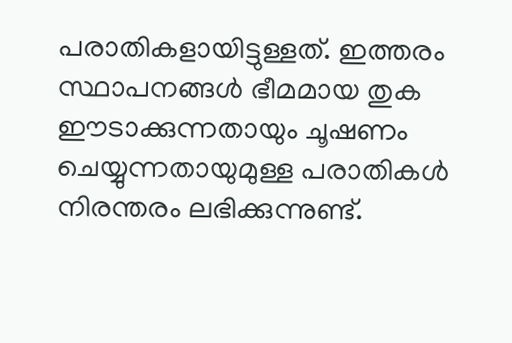പരാതികളായിട്ടുള്ളത്. ഇത്തരം സ്ഥാപനങ്ങള്‍ ഭീമമായ തുക ഈടാക്കുന്നതായും ചൂഷണം ചെയ്യുന്നതായുമുള്ള പരാതികള്‍ നിരന്തരം ലഭിക്കുന്നുണ്ട്.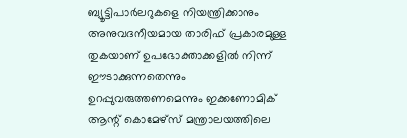ബ്യൂട്ടിപാര്‍ലറുകളെ നിയന്ത്രിക്കാനും അനുവദനീയമായ താരിഫ് പ്രകാരമുള്ള തുകയാണ് ഉപഭോക്താക്കളില്‍ നിന്ന് ഈടാക്കുന്നതെന്നും ഉറപ്പുവരുത്തണമെന്നും ഇക്കണോമിക് ആന്റ് കൊമേഴ്‌സ് മന്ത്രാലയത്തിലെ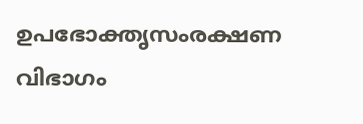ഉപഭോക്തൃസംരക്ഷണ വിഭാഗം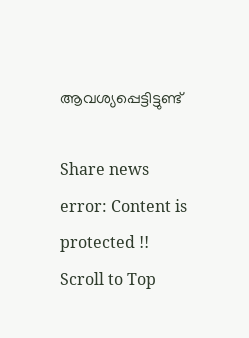ആവശ്യപ്പെട്ടിട്ടുണ്ട്

Share news
error: Content is protected !!
Scroll to Top